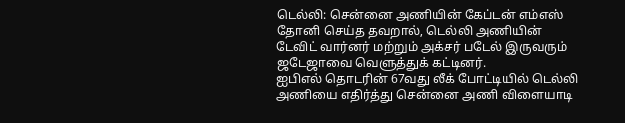டெல்லி: சென்னை அணியின் கேப்டன் எம்எஸ் தோனி செய்த தவறால், டெல்லி அணியின் டேவிட் வார்னர் மற்றும் அக்சர் படேல் இருவரும் ஜடேஜாவை வெளுத்துக் கட்டினர்.
ஐபிஎல் தொடரின் 67வது லீக் போட்டியில் டெல்லி அணியை எதிர்த்து சென்னை அணி விளையாடி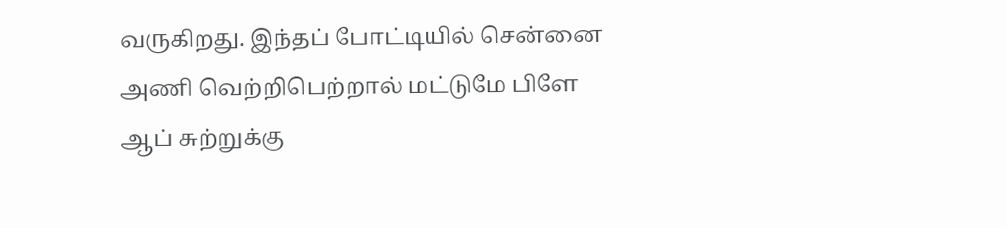வருகிறது. இந்தப் போட்டியில் சென்னை அணி வெற்றிபெற்றால் மட்டுமே பிளே ஆப் சுற்றுக்கு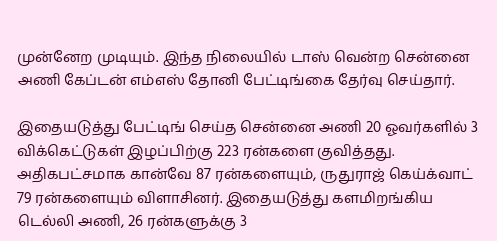முன்னேற முடியும். இந்த நிலையில் டாஸ் வென்ற சென்னை அணி கேப்டன் எம்எஸ் தோனி பேட்டிங்கை தேர்வு செய்தார்.

இதையடுத்து பேட்டிங் செய்த சென்னை அணி 20 ஓவர்களில் 3 விக்கெட்டுகள் இழப்பிற்கு 223 ரன்களை குவித்தது. அதிகபட்சமாக கான்வே 87 ரன்களையும், ருதுராஜ் கெய்க்வாட் 79 ரன்களையும் விளாசினர். இதையடுத்து களமிறங்கிய டெல்லி அணி, 26 ரன்களுக்கு 3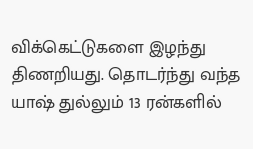விக்கெட்டுகளை இழந்து திணறியது. தொடர்ந்து வந்த யாஷ் துல்லும் 13 ரன்களில்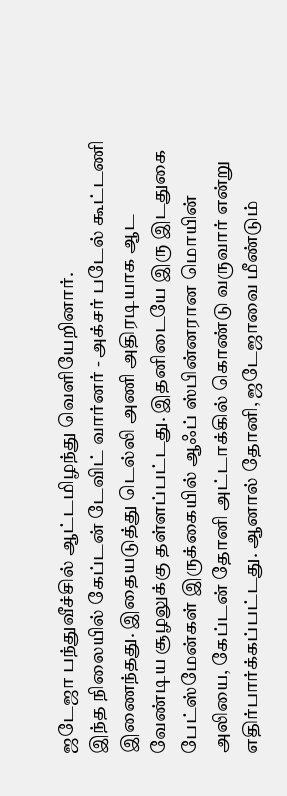ஜடேஜா பந்துவீச்சில் ஆட்டமிழந்து வெளியேறினார்.
இந்த நிலையில் கேப்டன் டேவிட் வார்னர் - அக்சர் படேல் கூட்டணி இணைந்தது. இதையடுத்து டெல்லி அணி அதிரடியாக ஆட வேண்டிய சூழலுக்கு தள்ளப்பட்டது. இதனிடையே இரு இடதுகை பேட்ஸ்மேன்கள் இருக்கையில் ஆஃப் ஸ்பின்னரான மொயின் அலியை, கேப்டன் தோனி அட்டாக்கில் கொண்டு வருவார் என்று எதிர்பார்க்கப்பட்டது. ஆனால் தோனி, ஜடேஜாவை மீண்டும்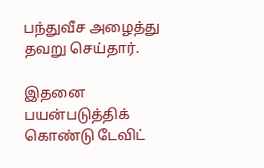பந்துவீச அழைத்து தவறு செய்தார்.

இதனை பயன்படுத்திக் கொண்டு டேவிட்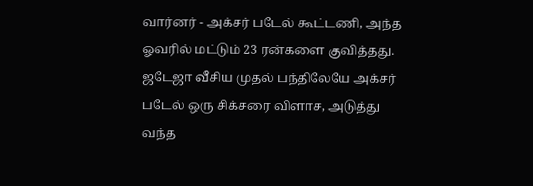வார்னர் - அக்சர் படேல் கூட்டணி, அந்த ஓவரில் மட்டும் 23 ரன்களை குவித்தது. ஜடேஜா வீசிய முதல் பந்திலேயே அக்சர் படேல் ஒரு சிக்சரை விளாச, அடுத்து வந்த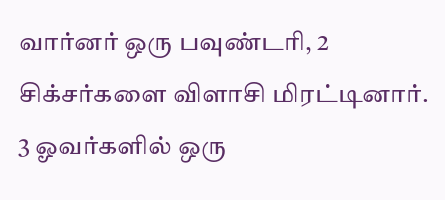வார்னர் ஒரு பவுண்டரி, 2 சிக்சர்களை விளாசி மிரட்டினார். 3 ஓவர்களில் ஒரு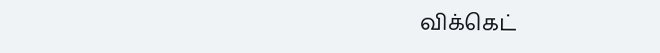விக்கெட்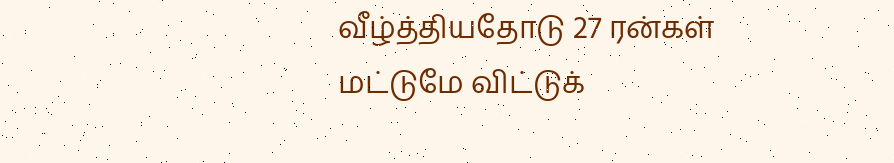வீழ்த்தியதோடு 27 ரன்கள் மட்டுமே விட்டுக்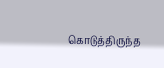கொடுத்திருந்த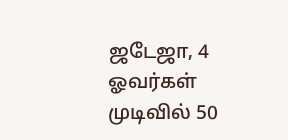ஜடேஜா, 4 ஓவர்கள் முடிவில் 50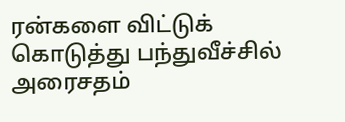ரன்களை விட்டுக் கொடுத்து பந்துவீச்சில் அரைசதம்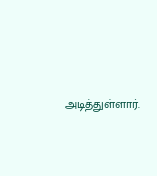அடித்துள்ளார்.